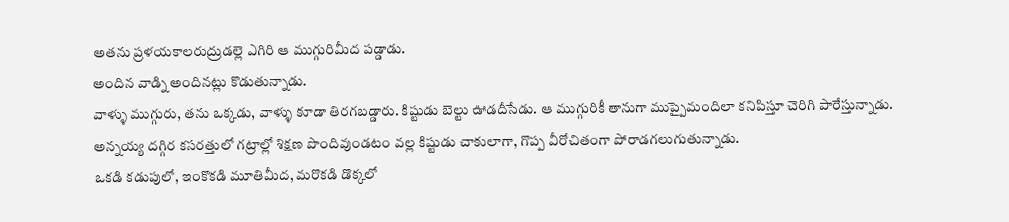అతను ప్రళయకాలరుద్రుడల్లె ఎగిరి ఆ ముగ్గురిమీద పడ్డాడు.
అందిన వాడ్ని అందినట్లు కొడుతున్నాడు.
వాళ్ళు ముగ్గురు, తను ఒక్కడు, వాళ్ళు కూడా తిరగబడ్డారు. కిష్టుడు బెల్టు ఊడదీసేడు. ఆ ముగ్గురికీ తానుగా ముప్పైమందిలా కనిపిస్తూ చెరిగి పారేస్తున్నాడు.
అన్నయ్య దగ్గిర కసరత్తులో గట్రాల్లో శిక్షణ పొందివుండటం వల్ల కిష్టుడు చాకులాగా, గొప్ప వీరోచితంగా పోరాడగలుగుతున్నాడు.
ఒకడి కడుపులో, ఇంకొకడి మూతిమీద, మరొకడి డొక్కలో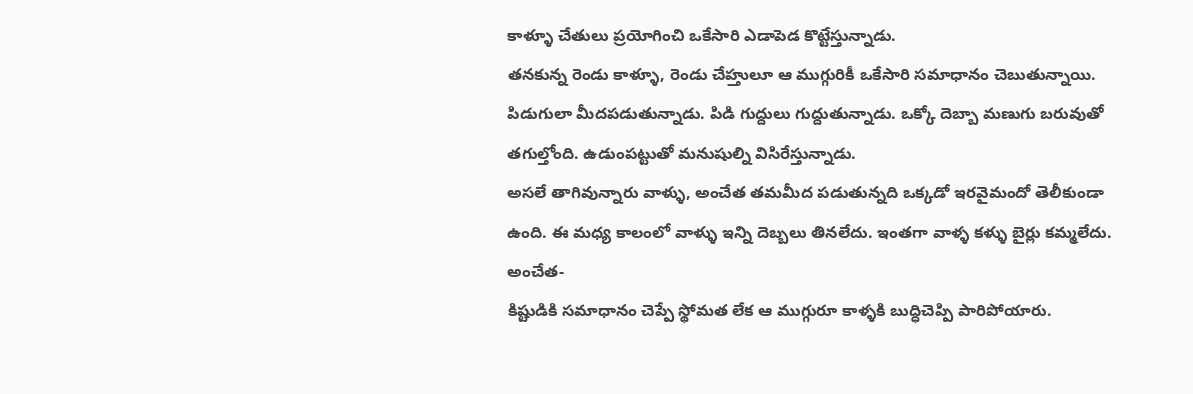కాళ్ళూ చేతులు ప్రయోగించి ఒకేసారి ఎడాపెడ కొట్టేస్తున్నాడు.
తనకున్న రెండు కాళ్ళూ, రెండు చేహ్తులూ ఆ ముగ్గురికీ ఒకేసారి సమాధానం చెబుతున్నాయి. పిడుగులా మీదపడుతున్నాడు. పిడి గుద్దులు గుద్దుతున్నాడు. ఒక్కో దెబ్బా మణుగు బరువుతో తగుల్తోంది. ఉడుంపట్టుతో మనుషుల్ని విసిరేస్తున్నాడు.
అసలే తాగివున్నారు వాళ్ళు, అంచేత తమమీద పడుతున్నది ఒక్కడో ఇరవైమందో తెలీకుండా ఉంది. ఈ మధ్య కాలంలో వాళ్ళు ఇన్ని దెబ్బలు తినలేదు. ఇంతగా వాళ్ళ కళ్ళు బైర్లు కమ్మలేదు.
అంచేత-
కిష్టుడికి సమాధానం చెప్పే స్థోమత లేక ఆ ముగ్గురూ కాళ్ళకి బుద్ధిచెప్పి పారిపోయారు.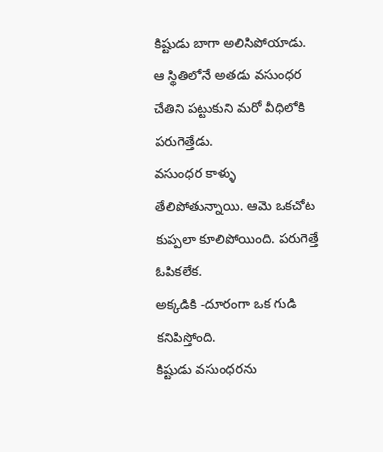కిష్టుడు బాగా అలిసిపోయాడు.
ఆ స్థితిలోనే అతడు వసుంధర చేతిని పట్టుకుని మరో వీధిలోకి పరుగెత్తేడు.
వసుంధర కాళ్ళు తేలిపోతున్నాయి. ఆమె ఒకచోట కుప్పలా కూలిపోయింది. పరుగెత్తే ఓపికలేక.
అక్కడికి -దూరంగా ఒక గుడి కనిపిస్తోంది.
కిష్టుడు వసుంధరను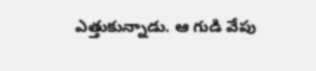ఎత్తుకున్నాడు. ఆ గుడి వేపు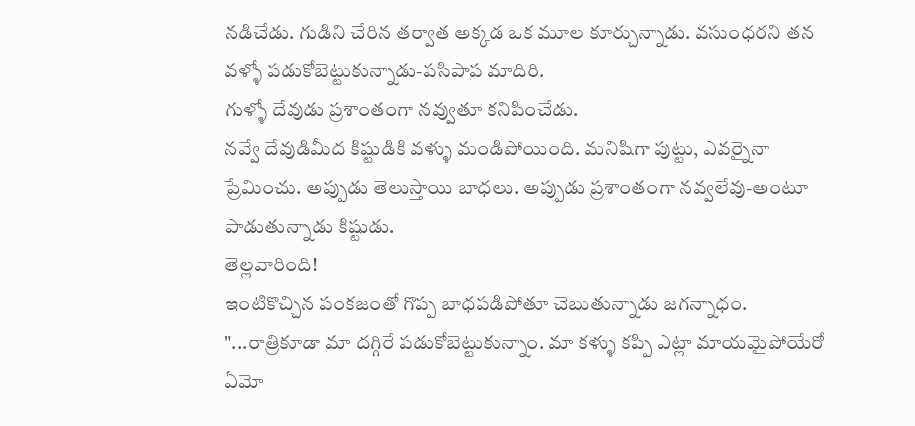నడిచేడు. గుడిని చేరిన తర్వాత అక్కడ ఒక మూల కూర్చున్నాడు. వసుంధరని తన వళ్ళో పడుకోబెట్టుకున్నాడు-పసిపాప మాదిరి.
గుళ్ళో దేవుడు ప్రశాంతంగా నవ్వుతూ కనిపించేడు.
నవ్వే దేవుడిమీద కిష్టుడికి వళ్ళు మండిపోయింది. మనిషిగా పుట్టు, ఎవర్నైనా ప్రేమించు. అప్పుడు తెలుస్తాయి బాధలు. అప్పుడు ప్రశాంతంగా నవ్వలేవు-అంటూ పాడుతున్నాడు కిష్టుడు.
తెల్లవారింది!
ఇంటికొచ్చిన పంకజంతో గొప్ప బాధపడిపోతూ చెబుతున్నాడు జగన్నాధం.
"...రాత్రికూడా మా దగ్గిరే పడుకోబెట్టుకున్నాం. మా కళ్ళు కప్పి ఎట్లా మాయమైపోయేరో ఏమో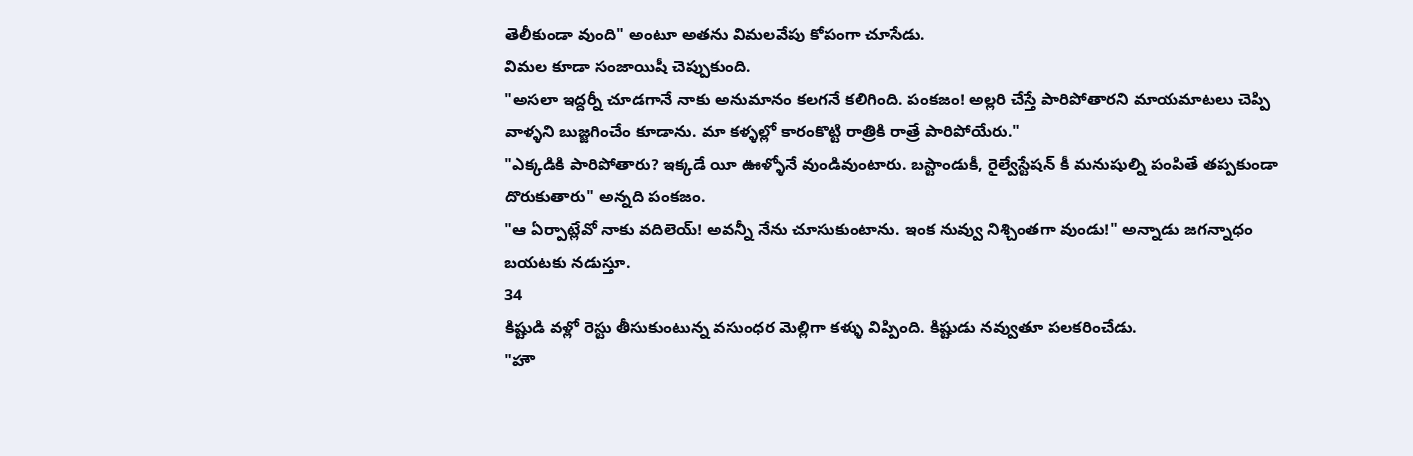తెలీకుండా వుంది" అంటూ అతను విమలవేపు కోపంగా చూసేడు.
విమల కూడా సంజాయిషీ చెప్పుకుంది.
"అసలా ఇద్దర్నీ చూడగానే నాకు అనుమానం కలగనే కలిగింది. పంకజం! అల్లరి చేస్తే పారిపోతారని మాయమాటలు చెప్పి వాళ్ళని బుజ్జగించేం కూడాను. మా కళ్ళల్లో కారంకొట్టి రాత్రికి రాత్రే పారిపోయేరు."
"ఎక్కడికి పారిపోతారు? ఇక్కడే యీ ఊళ్ళోనే వుండివుంటారు. బస్టాండుకీ, రైల్వేస్టేషన్ కీ మనుషుల్ని పంపితే తప్పకుండా దొరుకుతారు" అన్నది పంకజం.
"ఆ ఏర్పాట్లేవో నాకు వదిలెయ్! అవన్నీ నేను చూసుకుంటాను. ఇంక నువ్వు నిశ్చింతగా వుండు!" అన్నాడు జగన్నాధం బయటకు నడుస్తూ.
34
కిష్టుడి వళ్లో రెస్టు తీసుకుంటున్న వసుంధర మెల్లిగా కళ్ళు విప్పింది. కిష్టుడు నవ్వుతూ పలకరించేడు.
"హౌ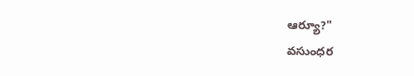ఆర్యూ?"
వసుంధర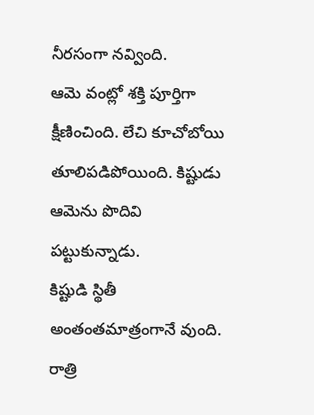నీరసంగా నవ్వింది.
ఆమె వంట్లో శక్తి పూర్తిగా క్షీణించింది. లేచి కూచోబోయి తూలిపడిపోయింది. కిష్టుడు ఆమెను పొదివి పట్టుకున్నాడు.
కిష్టుడి స్థితీ అంతంతమాత్రంగానే వుంది. రాత్రి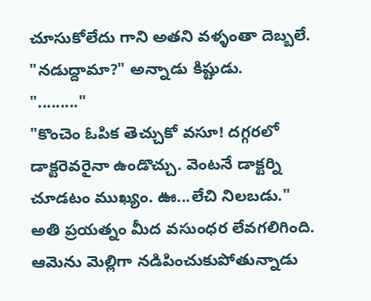చూసుకోలేదు గాని అతని వళ్ళంతా దెబ్బలే.
"నడుద్దామా?" అన్నాడు కిష్టుడు.
"........."
"కొంచెం ఓపిక తెచ్చుకో వసూ! దగ్గరలో డాక్టరెవరైనా ఉండొచ్చు. వెంటనే డాక్టర్ని చూడటం ముఖ్యం. ఊ...లేచి నిలబడు."
అతి ప్రయత్నం మీద వసుంధర లేవగలిగింది. ఆమెను మెల్లిగా నడిపించుకుపోతున్నాడు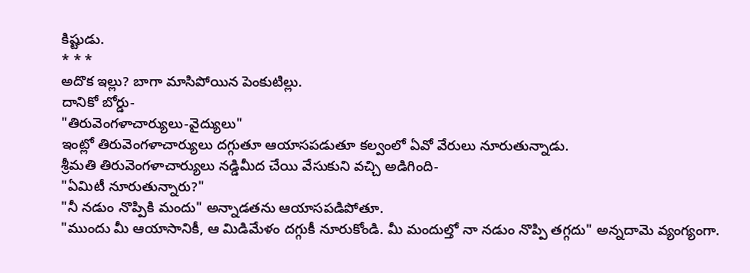కిష్టుడు.
* * *
అదొక ఇల్లు? బాగా మాసిపోయిన పెంకుటిల్లు.
దానికో బోర్డు-
"తిరువెంగళాచార్యులు-వైద్యులు"
ఇంట్లో తిరువెంగళాచార్యులు దగ్గుతూ ఆయాసపడుతూ కల్వంలో ఏవో వేరులు నూరుతున్నాడు.
శ్రీమతి తిరువెంగళాచార్యులు నడ్డిమీద చేయి వేసుకుని వచ్చి అడిగింది-
"ఏమిటీ నూరుతున్నారు?"
"నీ నడుం నొప్పికి మందు" అన్నాడతను ఆయాసపడిపోతూ.
"ముందు మీ ఆయాసానికీ, ఆ మిడిమేళం దగ్గుకీ నూరుకోండి. మీ మందుల్తో నా నడుం నొప్పి తగ్గదు" అన్నదామె వ్యంగ్యంగా.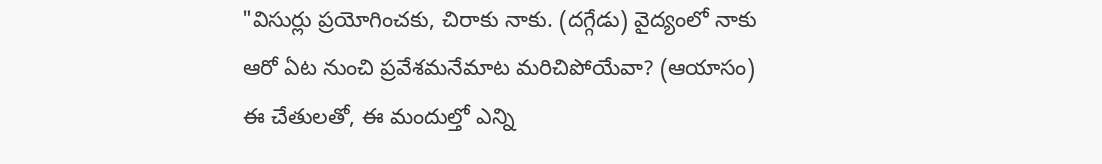"విసుర్లు ప్రయోగించకు, చిరాకు నాకు. (దగ్గేడు) వైద్యంలో నాకు ఆరో ఏట నుంచి ప్రవేశమనేమాట మరిచిపోయేవా? (ఆయాసం) ఈ చేతులతో, ఈ మందుల్తో ఎన్ని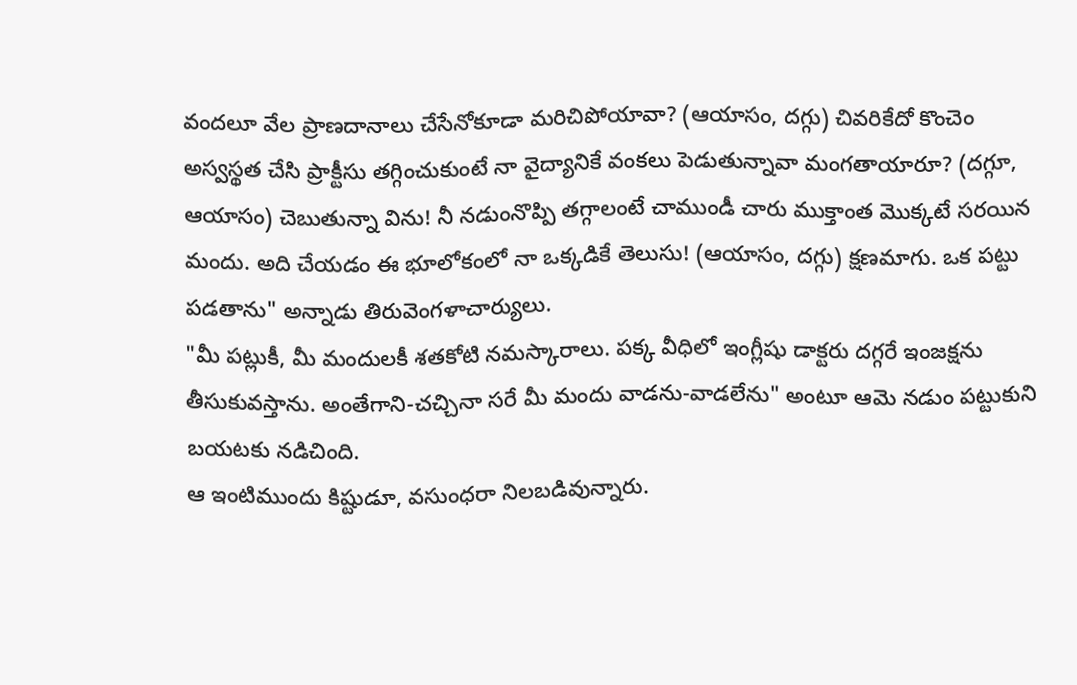వందలూ వేల ప్రాణదానాలు చేసేనోకూడా మరిచిపోయావా? (ఆయాసం, దగ్గు) చివరికేదో కొంచెం అస్వస్థత చేసి ప్రాక్టీసు తగ్గించుకుంటే నా వైద్యానికే వంకలు పెడుతున్నావా మంగతాయారూ? (దగ్గూ, ఆయాసం) చెబుతున్నా విను! నీ నడుంనొప్పి తగ్గాలంటే చాముండీ చారు ముక్తాంత మొక్కటే సరయిన మందు. అది చేయడం ఈ భూలోకంలో నా ఒక్కడికే తెలుసు! (ఆయాసం, దగ్గు) క్షణమాగు. ఒక పట్టు పడతాను" అన్నాడు తిరువెంగళాచార్యులు.
"మీ పట్లుకీ, మీ మందులకీ శతకోటి నమస్కారాలు. పక్క వీధిలో ఇంగ్లీషు డాక్టరు దగ్గరే ఇంజక్షను తీసుకువస్తాను. అంతేగాని-చచ్చినా సరే మీ మందు వాడను-వాడలేను" అంటూ ఆమె నడుం పట్టుకుని బయటకు నడిచింది.
ఆ ఇంటిముందు కిష్టుడూ, వసుంధరా నిలబడివున్నారు.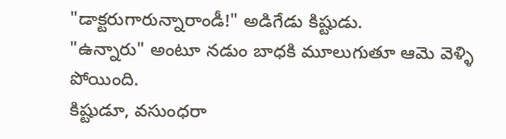"డాక్టరుగారున్నారాండీ!" అడిగేడు కిష్టుడు.
"ఉన్నారు" అంటూ నడుం బాధకి మూలుగుతూ ఆమె వెళ్ళి పోయింది.
కిష్టుడూ, వసుంధరా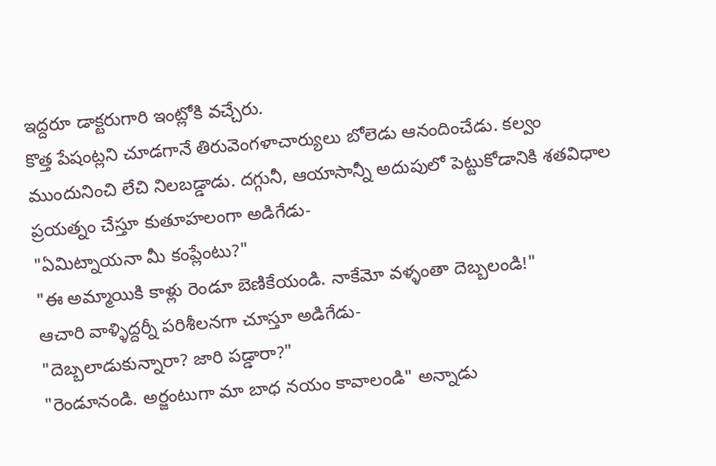ఇద్దరూ డాక్టరుగారి ఇంట్లోకి వచ్చేరు.
కొత్త పేషంట్లని చూడగానే తిరువెంగళాచార్యులు బోలెడు ఆనందించేడు. కల్వం ముందునించి లేచి నిలబడ్డాడు. దగ్గునీ, ఆయాసాన్నీ అదుపులో పెట్టుకోడానికి శతవిధాల ప్రయత్నం చేస్తూ కుతూహలంగా అడిగేడు-
"ఏమిట్నాయనా మీ కంప్లేంటు?"
"ఈ అమ్మాయికి కాళ్లు రెండూ బెణికేయండి. నాకేమో వళ్ళంతా దెబ్బలండి!"
ఆచారి వాళ్ళిద్దర్నీ పరిశీలనగా చూస్తూ అడిగేడు-
"దెబ్బలాడుకున్నారా? జారి పడ్డారా?"
"రెండూనండి. అర్జంటుగా మా బాధ నయం కావాలండి" అన్నాడు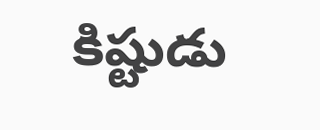కిష్టుడు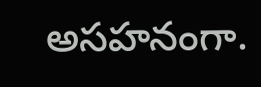అసహనంగా.